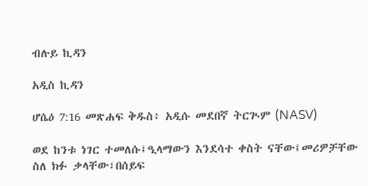ብሉይ ኪዳን

አዲስ ኪዳን

ሆሴዕ 7:16 መጽሐፍ ቅዱስ፥ አዲሱ መደበኛ ትርጒም (NASV)

ወደ ከንቱ ነገር ተመለሱ፤ዒላማውን እንደሳተ ቀስት ናቸው፤መሪዎቻቸው ስለ ክፉ ቃላቸው፣በሰይፍ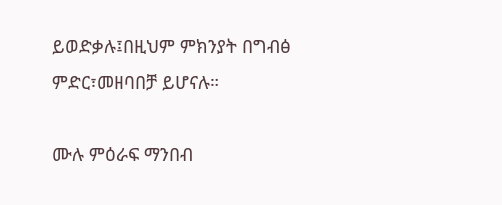ይወድቃሉ፤በዚህም ምክንያት በግብፅ ምድር፣መዘባበቻ ይሆናሉ።

ሙሉ ምዕራፍ ማንበብ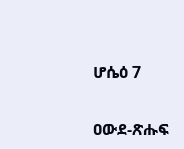ሆሴዕ 7

ዐውደ-ጽሑፍ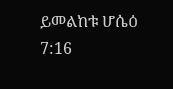ይመልከቱ ሆሴዕ 7:16